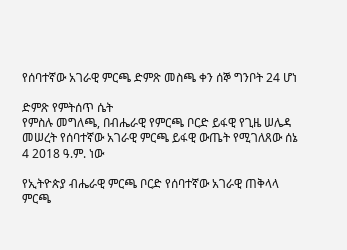የሰባተኛው አገራዊ ምርጫ ድምጽ መስጫ ቀን ሰኞ ግንቦት 24 ሆነ

ድምጽ የምትሰጥ ሴት
የምስሉ መግለጫ, በብሔራዊ የምርጫ ቦርድ ይፋዊ የጊዜ ሠሌዳ መሠረት የሰባተኛው አገራዊ ምርጫ ይፋዊ ውጤት የሚገለጸው ሰኔ 4 2018 ዓ.ም. ነው

የኢትዮጵያ ብሔራዊ ምርጫ ቦርድ የሰባተኛው አገራዊ ጠቅላላ ምርጫ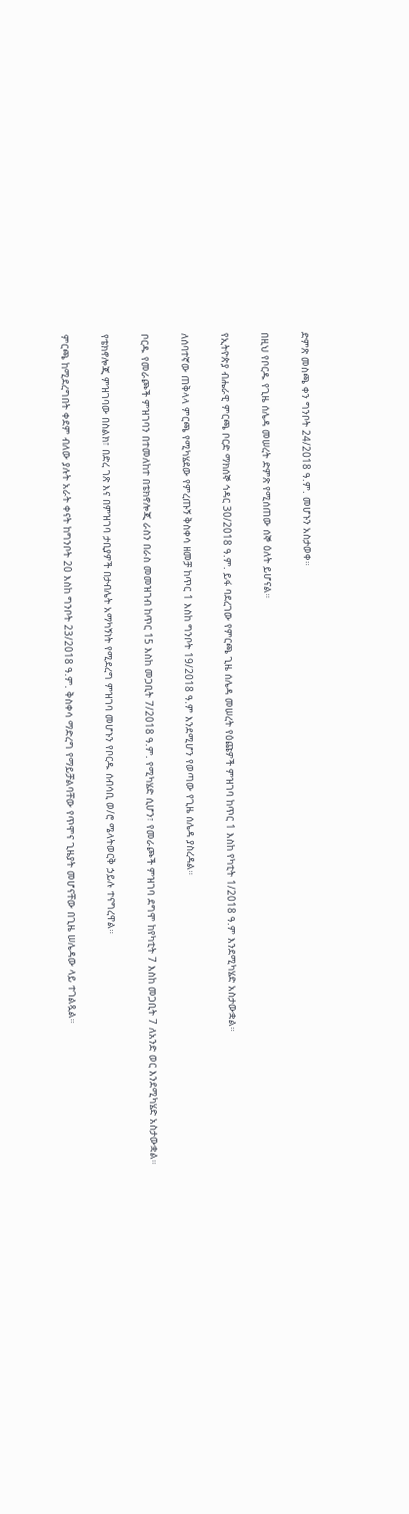ድምጽ መስጫ ቀን ግንቦት 24/2018 ዓ.ም. መሆኑን አስታወቀ።

በዚህ የቦርዱ የጊዜ ሰሌዳ መሠረት ድምጽ የሚሰጠው ሰኞ ዕለት ይሆናል።

የኢትዮጵያ ብሔራዊ ምርጫ ቦርድ ማክሰኞ ኅዳር 30/2018 ዓ.ም. ይፋ ባደረገው የምርጫ ጊዜ ሰሌዳ መሠረት የዕጩዎች ምዝገባ ከጥር 1 እስከ የካቲት 1/2018 ዓ.ም እንደሚካሄድ አስታውቋል።

ለሰባተኛው ጠቅላላ ምርጫ የሚካሄደው የምረጡኝ ቅስቀሳ ዘመቻ ከጥር 1 እስከ ግንቦት 19/2018 ዓ.ም እንደሚሆን የወጣው የጊዜ ሰሌዳ ያስረዳል።

ቦርዱ የመራጮች ምዝገባን በተመለከተ በቴክኖሎጂ ራስን በራስ መመዝገብ ከጥር 15 እስከ መጋቢት 7/2018 ዓ.ም. የሚካሄድ ሲሆን፣ የመራጮች ምዝገባ ደግሞ ከየካቲት 7 እስከ መጋቢት 7 ለአንድ ወር እንደሚካሄድ አስታውቋል።

የቴክኖሎጂ ምዝገባው በስልክ፣ በድረ ገጽ እና በምዝገባ ታቢያዎች በታብሌት አማካኝነት የሚደረግ ምዝገባ መሆኑን የቦርዱ ሰብሳቢ ወ/ሮ ሜላትወርቅ ኃይሉ ተናግረዋል።

ምርጫ ከሚደረግበት ቀደም ብለው ያሉት አራት ቀናት ከግንቦት 20 እስከ ግንቦት 23/2018 ዓ.ም. ቅስቀሳ ማድረግ የማይቻልባቸው የጥሞና ጊዜያት መሆናቸው በጊዜ ሠሌዳው ላይ ተገልጿል።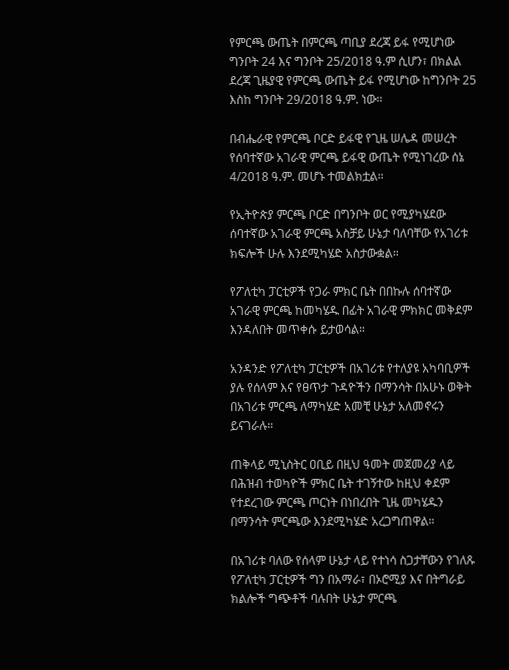የምርጫ ውጤት በምርጫ ጣቢያ ደረጃ ይፋ የሚሆነው ግንቦት 24 እና ግንቦት 25/2018 ዓ.ም ሲሆን፣ በክልል ደረጃ ጊዜያዊ የምርጫ ውጤት ይፋ የሚሆነው ከግንቦት 25 እስከ ግንቦት 29/2018 ዓ.ም. ነው።

በብሔራዊ የምርጫ ቦርድ ይፋዊ የጊዜ ሠሌዳ መሠረት የሰባተኛው አገራዊ ምርጫ ይፋዊ ውጤት የሚነገረው ሰኔ 4/2018 ዓ.ም. መሆኑ ተመልክቷል።

የኢትዮጵያ ምርጫ ቦርድ በግንቦት ወር የሚያካሄደው ሰባተኛው አገራዊ ምርጫ አስቻይ ሁኔታ ባለባቸው የአገሪቱ ክፍሎች ሁሉ እንደሚካሄድ አስታውቋል።

የፖለቲካ ፓርቲዎች የጋራ ምክር ቤት በበኩሉ ሰባተኛው አገራዊ ምርጫ ከመካሄዱ በፊት አገራዊ ምክክር መቅደም እንዳለበት መጥቀሱ ይታወሳል።

አንዳንድ የፖለቲካ ፓርቲዎች በአገሪቱ የተለያዩ አካባቢዎች ያሉ የሰላም እና የፀጥታ ጉዳዮችን በማንሳት በአሁኑ ወቅት በአገሪቱ ምርጫ ለማካሄድ አመቺ ሁኔታ አለመኖሩን ይናገራሉ።

ጠቅላይ ሚኒስትር ዐቢይ በዚህ ዓመት መጀመሪያ ላይ በሕዝብ ተወካዮች ምክር ቤት ተገኝተው ከዚህ ቀደም የተደረገው ምርጫ ጦርነት በነበረበት ጊዜ መካሄዱን በማንሳት ምርጫው እንደሚካሄድ አረጋግጠዋል።

በአገሪቱ ባለው የሰላም ሁኔታ ላይ የተነሳ ስጋታቸውን የገለጹ የፖለቲካ ፓርቲዎች ግን በአማራ፣ በኦሮሚያ እና በትግራይ ክልሎች ግጭቶች ባሉበት ሁኔታ ምርጫ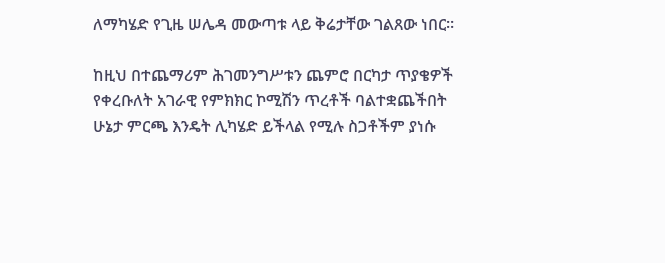ለማካሄድ የጊዜ ሠሌዳ መውጣቱ ላይ ቅሬታቸው ገልጸው ነበር።

ከዚህ በተጨማሪም ሕገመንግሥቱን ጨምሮ በርካታ ጥያቄዎች የቀረቡለት አገራዊ የምክክር ኮሚሽን ጥረቶች ባልተቋጨችበት ሁኔታ ምርጫ እንዴት ሊካሄድ ይችላል የሚሉ ስጋቶችም ያነሱ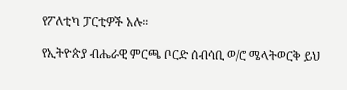የፖለቲካ ፓርቲዎች አሉ።

የኢትዮጵያ ብሔራዊ ምርጫ ቦርድ ሰብሳቢ ወ/ሮ ሜላትወርቅ ይህ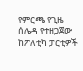የምርጫ የጊዜ ሰሌዳ የተዘጋጀው ከፖለቲካ ፓርቲዎች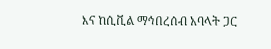እና ከሲቪል ማኅበረሰብ አባላት ጋር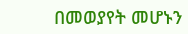በመወያየት መሆኑን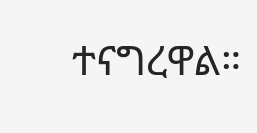ተናግረዋል።